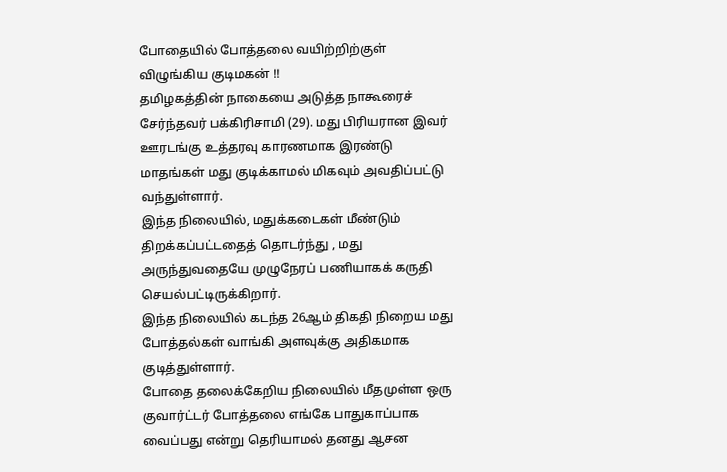போதையில் போத்தலை வயிற்றிற்குள் விழுங்கிய குடிமகன் !!
தமிழகத்தின் நாகையை அடுத்த நாகூரைச் சேர்ந்தவர் பக்கிரிசாமி (29). மது பிரியரான இவர் ஊரடங்கு உத்தரவு காரணமாக இரண்டு மாதங்கள் மது குடிக்காமல் மிகவும் அவதிப்பட்டு வந்துள்ளார்.
இந்த நிலையில், மதுக்கடைகள் மீண்டும் திறக்கப்பட்டதைத் தொடர்ந்து , மது அருந்துவதையே முழுநேரப் பணியாகக் கருதி செயல்பட்டிருக்கிறார்.
இந்த நிலையில் கடந்த 26ஆம் திகதி நிறைய மது போத்தல்கள் வாங்கி அளவுக்கு அதிகமாக குடித்துள்ளார்.
போதை தலைக்கேறிய நிலையில் மீதமுள்ள ஒரு குவார்ட்டர் போத்தலை எங்கே பாதுகாப்பாக வைப்பது என்று தெரியாமல் தனது ஆசன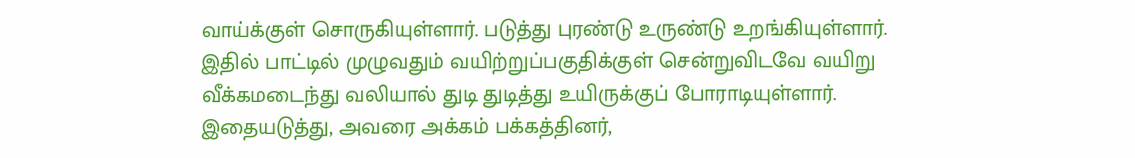வாய்க்குள் சொருகியுள்ளார். படுத்து புரண்டு உருண்டு உறங்கியுள்ளார். இதில் பாட்டில் முழுவதும் வயிற்றுப்பகுதிக்குள் சென்றுவிடவே வயிறு வீக்கமடைந்து வலியால் துடி துடித்து உயிருக்குப் போராடியுள்ளார்.
இதையடுத்து, அவரை அக்கம் பக்கத்தினர்,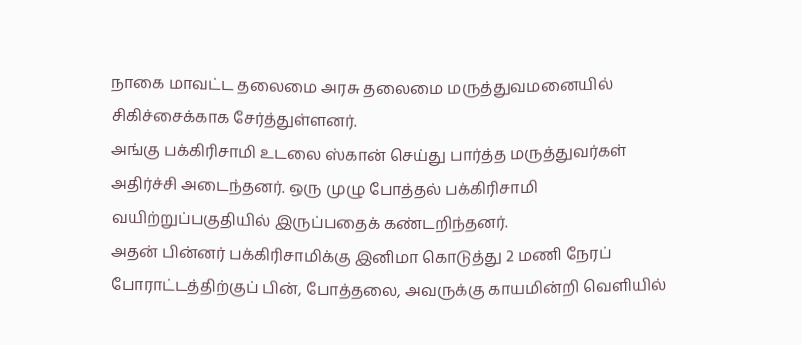நாகை மாவட்ட தலைமை அரசு தலைமை மருத்துவமனையில் சிகிச்சைக்காக சேர்த்துள்ளனர்.
அங்கு பக்கிரிசாமி உடலை ஸ்கான் செய்து பார்த்த மருத்துவர்கள் அதிர்ச்சி அடைந்தனர். ஒரு முழு போத்தல் பக்கிரிசாமி வயிற்றுப்பகுதியில் இருப்பதைக் கண்டறிந்தனர்.
அதன் பின்னர் பக்கிரிசாமிக்கு இனிமா கொடுத்து 2 மணி நேரப் போராட்டத்திற்குப் பின், போத்தலை, அவருக்கு காயமின்றி வெளியில்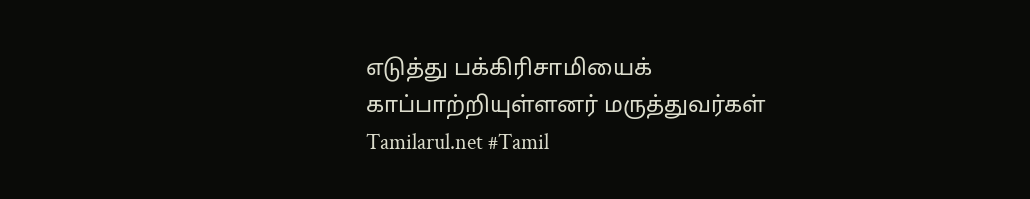எடுத்து பக்கிரிசாமியைக் காப்பாற்றியுள்ளனர் மருத்துவர்கள்
Tamilarul.net #Tamil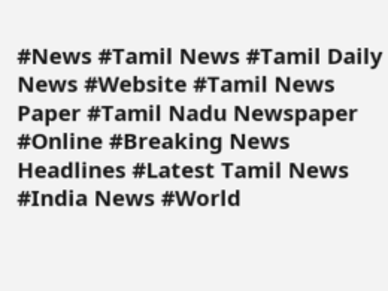#News #Tamil News #Tamil Daily News #Website #Tamil News Paper #Tamil Nadu Newspaper #Online #Breaking News Headlines #Latest Tamil News #India News #World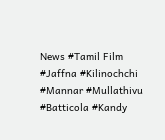News #Tamil Film #Jaffna #Kilinochchi #Mannar #Mullathivu #Batticola #Kandy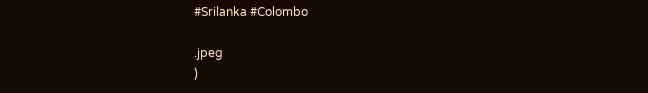#Srilanka #Colombo

.jpeg
)